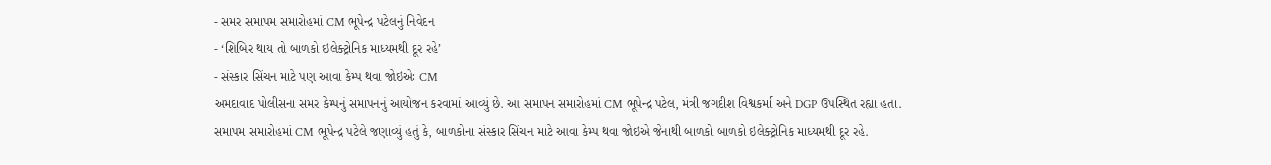- સમર સમાપમ સમારોહમાં CM ભૂપેન્દ્ર પટેલનું નિવેદન
- ‘શિબિર થાય તો બાળકો ઇલેક્ટ્રોનિક માધ્યમથી દૂર રહે’
- સંસ્કાર સિંચન માટે પણ આવા કેમ્પ થવા જોઇએઃ CM
અમદાવાદ પોલીસના સમર કેમ્પનું સમાપનનું આયોજન કરવામાં આવ્યું છે. આ સમાપન સમારોહમાં CM ભૂપેન્દ્ર પટેલ, મંત્રી જગદીશ વિશ્વકર્મા અને DGP ઉપસ્થિત રહ્યા હતા. સમાપમ સમારોહમાં CM ભૂપેન્દ્ર પટેલે જણાવ્યું હતું કે, બાળકોના સંસ્કાર સિંચન માટે આવા કેમ્પ થવા જોઇએ જેનાથી બાળકો બાળકો ઇલેક્ટ્રોનિક માધ્યમથી દૂર રહે.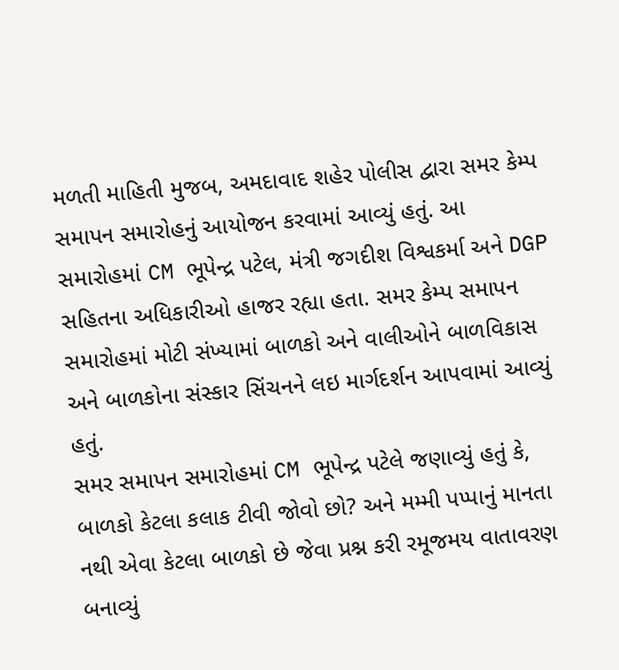મળતી માહિતી મુજબ, અમદાવાદ શહેર પોલીસ દ્વારા સમર કેમ્પ સમાપન સમારોહનું આયોજન કરવામાં આવ્યું હતું. આ સમારોહમાં CM ભૂપેન્દ્ર પટેલ, મંત્રી જગદીશ વિશ્વકર્મા અને DGP સહિતના અધિકારીઓ હાજર રહ્યા હતા. સમર કેમ્પ સમાપન સમારોહમાં મોટી સંખ્યામાં બાળકો અને વાલીઓને બાળવિકાસ અને બાળકોના સંસ્કાર સિંચનને લઇ માર્ગદર્શન આપવામાં આવ્યું હતું.
સમર સમાપન સમારોહમાં CM ભૂપેન્દ્ર પટેલે જણાવ્યું હતું કે, બાળકો કેટલા કલાક ટીવી જોવો છો? અને મમ્મી પપ્પાનું માનતા નથી એવા કેટલા બાળકો છે જેવા પ્રશ્ન કરી રમૂજમય વાતાવરણ બનાવ્યું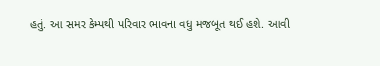હતું. આ સમર કેમ્પથી પરિવાર ભાવના વધુ મજબૂત થઈ હશે. આવી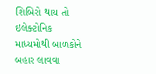શિબિરો થાય તો ઇલેક્ટોનિક માધ્યમોથી બાળકોને બહાર લાવવા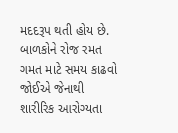મદદરૂપ થતી હોય છે. બાળકોને રોજ રમત ગમત માટે સમય કાઢવો જોઈએ જેનાથી શારીરિક આરોગ્યતા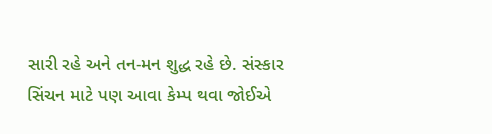સારી રહે અને તન-મન શુદ્ધ રહે છે. સંસ્કાર સિંચન માટે પણ આવા કેમ્પ થવા જોઈએ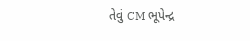તેવું CM ભૂપેન્દ્ર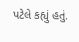પટેલે કહ્યું હતું.